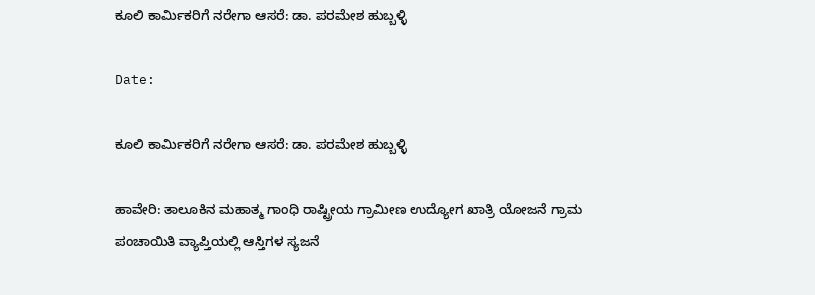ಕೂಲಿ ಕಾರ್ಮಿಕರಿಗೆ ನರೇಗಾ ಆಸರೆ: ಡಾ. ಪರಮೇಶ ಹುಬ್ಬಳ್ಳಿ

Date:

ಕೂಲಿ ಕಾರ್ಮಿಕರಿಗೆ ನರೇಗಾ ಆಸರೆ: ಡಾ. ಪರಮೇಶ ಹುಬ್ಬಳ್ಳಿ

ಹಾವೇರಿ: ತಾಲೂಕಿನ ಮಹಾತ್ಮ ಗಾಂಧಿ ರಾಷ್ಟ್ರೀಯ ಗ್ರಾಮೀಣ ಉದ್ಯೋಗ ಖಾತ್ರಿ ಯೋಜನೆ ಗ್ರಾಮ ಪಂಚಾಯಿತಿ ವ್ಯಾಪ್ತಿಯಲ್ಲಿ ಆಸ್ತಿಗಳ ಸ್ಯಜನೆ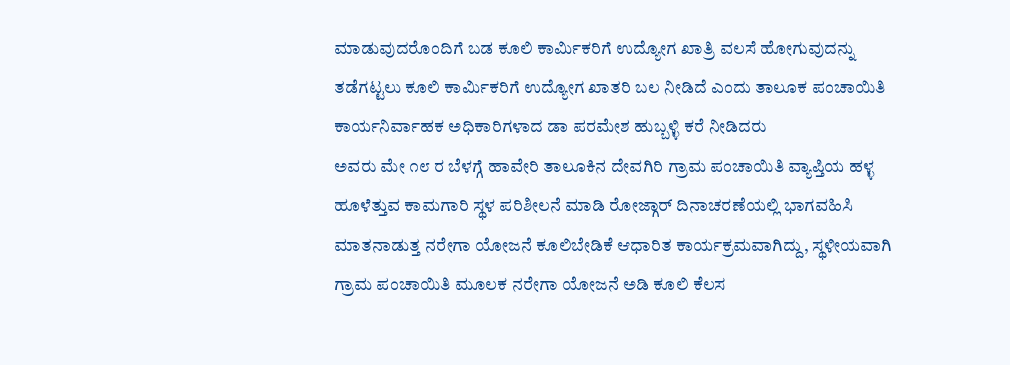ಮಾಡುವುದರೊಂದಿಗೆ ಬಡ ಕೂಲಿ ಕಾರ್ಮಿಕರಿಗೆ ಉದ್ಯೋಗ ಖಾತ್ರಿ ವಲಸೆ ಹೋಗುವುದನ್ನು ತಡೆಗಟ್ಟಲು ಕೂಲಿ ಕಾರ್ಮಿಕರಿಗೆ ಉದ್ಯೋಗ ಖಾತರಿ ಬಲ ನೀಡಿದೆ ಎಂದು ತಾಲೂಕ ಪಂಚಾಯಿತಿ ಕಾರ್ಯನಿರ್ವಾಹಕ ಅಧಿಕಾರಿಗಳಾದ ಡಾ ಪರಮೇಶ ಹುಬ್ಬಳ್ಳಿ ಕರೆ ನೀಡಿದರು
ಅವರು ಮೇ ೧೮ ರ ಬೆಳಗ್ಗೆ ಹಾವೇರಿ ತಾಲೂಕಿನ ದೇವಗಿರಿ ಗ್ರಾಮ ಪಂಚಾಯಿತಿ ವ್ಯಾಪ್ತಿಯ ಹಳ್ಳ ಹೂಳೆತ್ತುವ ಕಾಮಗಾರಿ ಸ್ಥಳ ಪರಿಶೀಲನೆ ಮಾಡಿ ರೋಜ್ಗಾರ್ ದಿನಾಚರಣೆಯಲ್ಲಿ ಭಾಗವಹಿಸಿ ಮಾತನಾಡುತ್ತ ನರೇಗಾ ಯೋಜನೆ ಕೂಲಿಬೇಡಿಕೆ ಆಧಾರಿತ ಕಾರ್ಯಕ್ರಮವಾಗಿದ್ದು, ಸ್ಥಳೀಯವಾಗಿ ಗ್ರಾಮ ಪಂಚಾಯಿತಿ ಮೂಲಕ ನರೇಗಾ ಯೋಜನೆ ಅಡಿ ಕೂಲಿ ಕೆಲಸ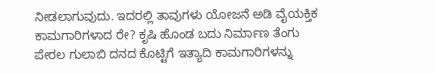ನೀಡಲಾಗುವುದು. ಇದರಲ್ಲಿ ತಾವುಗಳು ಯೋಜನೆ ಅಡಿ ವೈಯಕ್ತಿಕ ಕಾಮಗಾರಿಗಳಾದ ರೇ? ಕೃಷಿ ಹೊಂಡ ಬದು ನಿರ್ಮಾಣ ತೆಂಗು ಪೇರಲ ಗುಲಾಬಿ ದನದ ಕೊಟ್ಟಿಗೆ ಇತ್ಯಾದಿ ಕಾಮಗಾರಿಗಳನ್ನು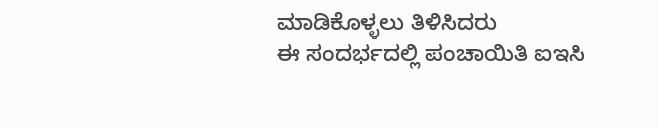ಮಾಡಿಕೊಳ್ಳಲು ತಿಳಿಸಿದರು
ಈ ಸಂದರ್ಭದಲ್ಲಿ ಪಂಚಾಯಿತಿ ಐಇಸಿ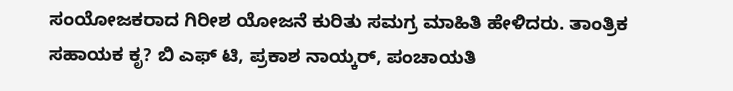ಸಂಯೋಜಕರಾದ ಗಿರೀಶ ಯೋಜನೆ ಕುರಿತು ಸಮಗ್ರ ಮಾಹಿತಿ ಹೇಳಿದರು. ತಾಂತ್ರಿಕ ಸಹಾಯಕ ಕೃ? ಬಿ ಎಫ್ ಟಿ, ಪ್ರಕಾಶ ನಾಯ್ಕರ್, ಪಂಚಾಯತಿ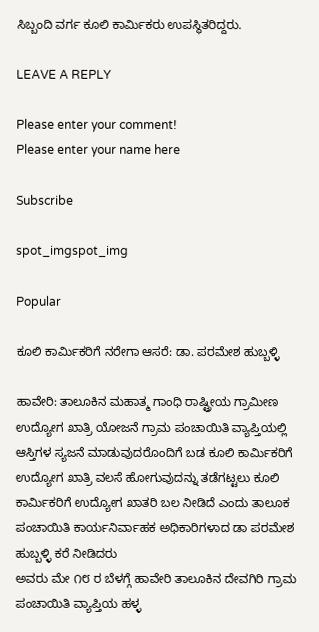ಸಿಬ್ಬಂದಿ ವರ್ಗ ಕೂಲಿ ಕಾರ್ಮಿಕರು ಉಪಸ್ಥಿತರಿದ್ದರು.

LEAVE A REPLY

Please enter your comment!
Please enter your name here

Subscribe

spot_imgspot_img

Popular

ಕೂಲಿ ಕಾರ್ಮಿಕರಿಗೆ ನರೇಗಾ ಆಸರೆ: ಡಾ. ಪರಮೇಶ ಹುಬ್ಬಳ್ಳಿ

ಹಾವೇರಿ: ತಾಲೂಕಿನ ಮಹಾತ್ಮ ಗಾಂಧಿ ರಾಷ್ಟ್ರೀಯ ಗ್ರಾಮೀಣ ಉದ್ಯೋಗ ಖಾತ್ರಿ ಯೋಜನೆ ಗ್ರಾಮ ಪಂಚಾಯಿತಿ ವ್ಯಾಪ್ತಿಯಲ್ಲಿ ಆಸ್ತಿಗಳ ಸ್ಯಜನೆ ಮಾಡುವುದರೊಂದಿಗೆ ಬಡ ಕೂಲಿ ಕಾರ್ಮಿಕರಿಗೆ ಉದ್ಯೋಗ ಖಾತ್ರಿ ವಲಸೆ ಹೋಗುವುದನ್ನು ತಡೆಗಟ್ಟಲು ಕೂಲಿ ಕಾರ್ಮಿಕರಿಗೆ ಉದ್ಯೋಗ ಖಾತರಿ ಬಲ ನೀಡಿದೆ ಎಂದು ತಾಲೂಕ ಪಂಚಾಯಿತಿ ಕಾರ್ಯನಿರ್ವಾಹಕ ಅಧಿಕಾರಿಗಳಾದ ಡಾ ಪರಮೇಶ ಹುಬ್ಬಳ್ಳಿ ಕರೆ ನೀಡಿದರು
ಅವರು ಮೇ ೧೮ ರ ಬೆಳಗ್ಗೆ ಹಾವೇರಿ ತಾಲೂಕಿನ ದೇವಗಿರಿ ಗ್ರಾಮ ಪಂಚಾಯಿತಿ ವ್ಯಾಪ್ತಿಯ ಹಳ್ಳ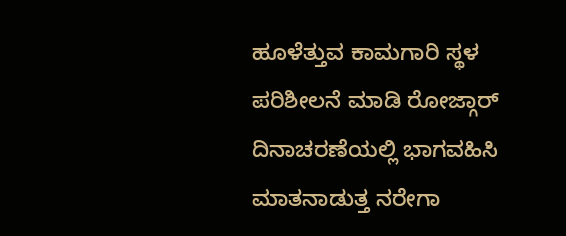ಹೂಳೆತ್ತುವ ಕಾಮಗಾರಿ ಸ್ಥಳ ಪರಿಶೀಲನೆ ಮಾಡಿ ರೋಜ್ಗಾರ್ ದಿನಾಚರಣೆಯಲ್ಲಿ ಭಾಗವಹಿಸಿ ಮಾತನಾಡುತ್ತ ನರೇಗಾ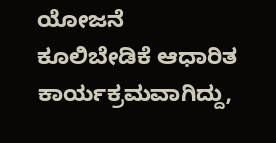ಯೋಜನೆ ಕೂಲಿಬೇಡಿಕೆ ಆಧಾರಿತ ಕಾರ್ಯಕ್ರಮವಾಗಿದ್ದು,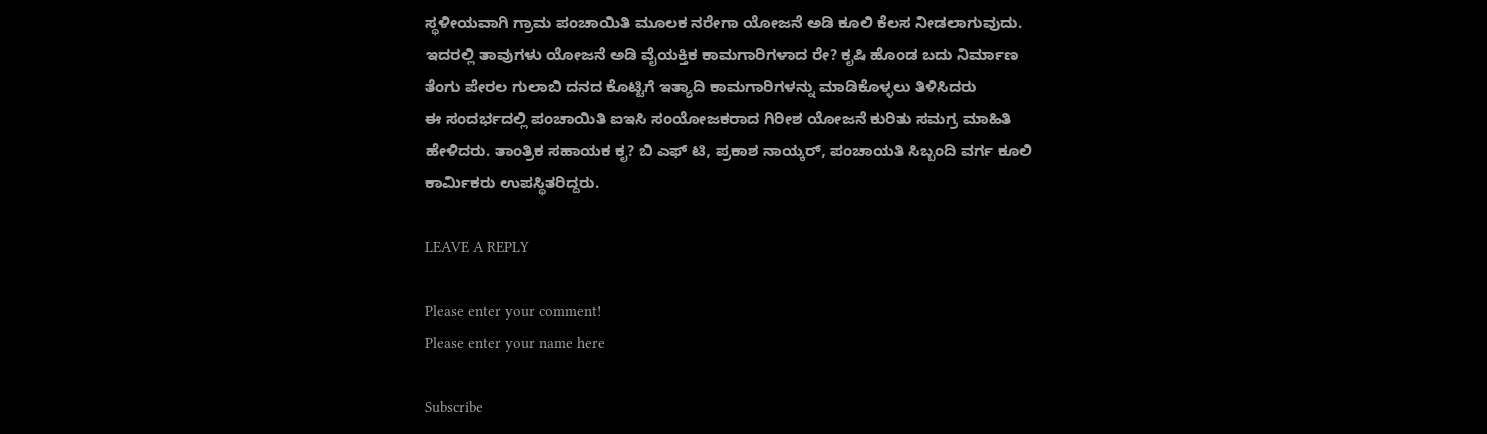ಸ್ಥಳೀಯವಾಗಿ ಗ್ರಾಮ ಪಂಚಾಯಿತಿ ಮೂಲಕ ನರೇಗಾ ಯೋಜನೆ ಅಡಿ ಕೂಲಿ ಕೆಲಸ ನೀಡಲಾಗುವುದು. ಇದರಲ್ಲಿ ತಾವುಗಳು ಯೋಜನೆ ಅಡಿ ವೈಯಕ್ತಿಕ ಕಾಮಗಾರಿಗಳಾದ ರೇ? ಕೃಷಿ ಹೊಂಡ ಬದು ನಿರ್ಮಾಣ ತೆಂಗು ಪೇರಲ ಗುಲಾಬಿ ದನದ ಕೊಟ್ಟಿಗೆ ಇತ್ಯಾದಿ ಕಾಮಗಾರಿಗಳನ್ನು ಮಾಡಿಕೊಳ್ಳಲು ತಿಳಿಸಿದರು
ಈ ಸಂದರ್ಭದಲ್ಲಿ ಪಂಚಾಯಿತಿ ಐಇಸಿ ಸಂಯೋಜಕರಾದ ಗಿರೀಶ ಯೋಜನೆ ಕುರಿತು ಸಮಗ್ರ ಮಾಹಿತಿ ಹೇಳಿದರು. ತಾಂತ್ರಿಕ ಸಹಾಯಕ ಕೃ? ಬಿ ಎಫ್ ಟಿ, ಪ್ರಕಾಶ ನಾಯ್ಕರ್, ಪಂಚಾಯತಿ ಸಿಬ್ಬಂದಿ ವರ್ಗ ಕೂಲಿ ಕಾರ್ಮಿಕರು ಉಪಸ್ಥಿತರಿದ್ದರು.

LEAVE A REPLY

Please enter your comment!
Please enter your name here

Subscribe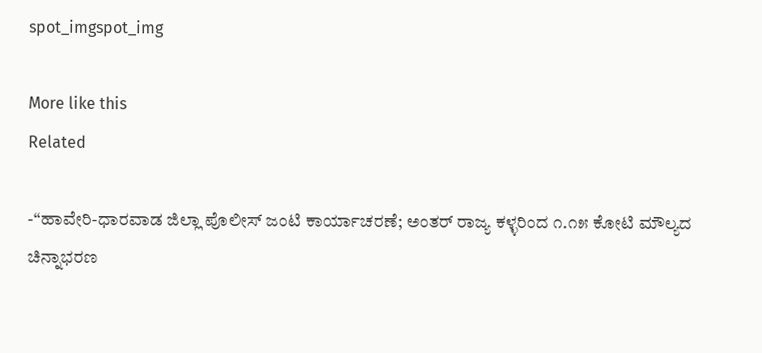spot_imgspot_img

More like this
Related

-“ಹಾವೇರಿ-ಧಾರವಾಡ ಜಿಲ್ಲಾ ಪೊಲೀಸ್ ಜಂಟಿ ಕಾರ್ಯಾಚರಣೆ; ಅಂತರ್ ರಾಜ್ಯ ಕಳ್ಳರಿಂದ ೧.೧೫ ಕೋಟಿ ಮೌಲ್ಯದ ಚಿನ್ನಾಭರಣ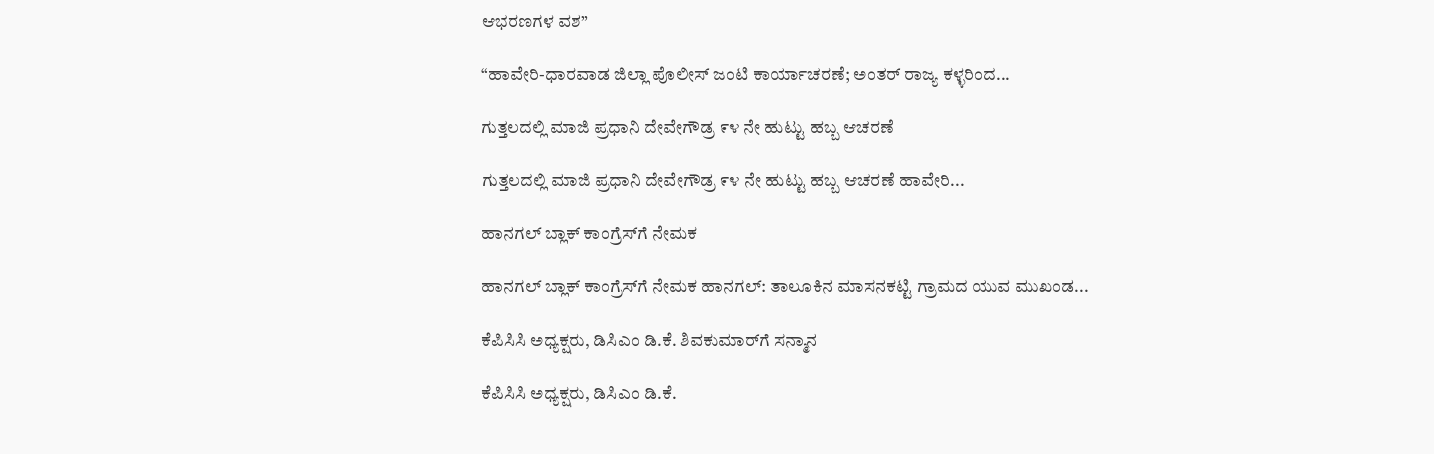ಆಭರಣಗಳ ವಶ”

“ಹಾವೇರಿ-ಧಾರವಾಡ ಜಿಲ್ಲಾ ಪೊಲೀಸ್ ಜಂಟಿ ಕಾರ್ಯಾಚರಣೆ; ಅಂತರ್ ರಾಜ್ಯ ಕಳ್ಳರಿಂದ...

ಗುತ್ತಲದಲ್ಲಿ ಮಾಜಿ ಪ್ರಧಾನಿ ದೇವೇಗೌಡ್ರ ೯೪ ನೇ ಹುಟ್ಟು ಹಬ್ಬ ಆಚರಣೆ

ಗುತ್ತಲದಲ್ಲಿ ಮಾಜಿ ಪ್ರಧಾನಿ ದೇವೇಗೌಡ್ರ ೯೪ ನೇ ಹುಟ್ಟು ಹಬ್ಬ ಆಚರಣೆ ಹಾವೇರಿ...

ಹಾನಗಲ್ ಬ್ಲಾಕ್ ಕಾಂಗ್ರೆಸ್‌ಗೆ ನೇಮಕ

ಹಾನಗಲ್ ಬ್ಲಾಕ್ ಕಾಂಗ್ರೆಸ್‌ಗೆ ನೇಮಕ ಹಾನಗಲ್: ತಾಲೂಕಿನ ಮಾಸನಕಟ್ಟಿ ಗ್ರಾಮದ ಯುವ ಮುಖಂಡ...

ಕೆಪಿಸಿಸಿ ಅಧ್ಯಕ್ಷರು, ಡಿಸಿಎಂ ಡಿ.ಕೆ. ಶಿವಕುಮಾರ್‌ಗೆ ಸನ್ಮಾನ

ಕೆಪಿಸಿಸಿ ಅಧ್ಯಕ್ಷರು, ಡಿಸಿಎಂ ಡಿ.ಕೆ.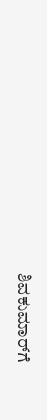ಶಿವಕುಮಾರ್‌ಗೆ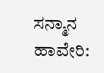ಸನ್ಮಾನ ಹಾವೇರಿ: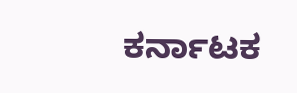ಕರ್ನಾಟಕ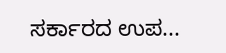ಸರ್ಕಾರದ ಉಪ...